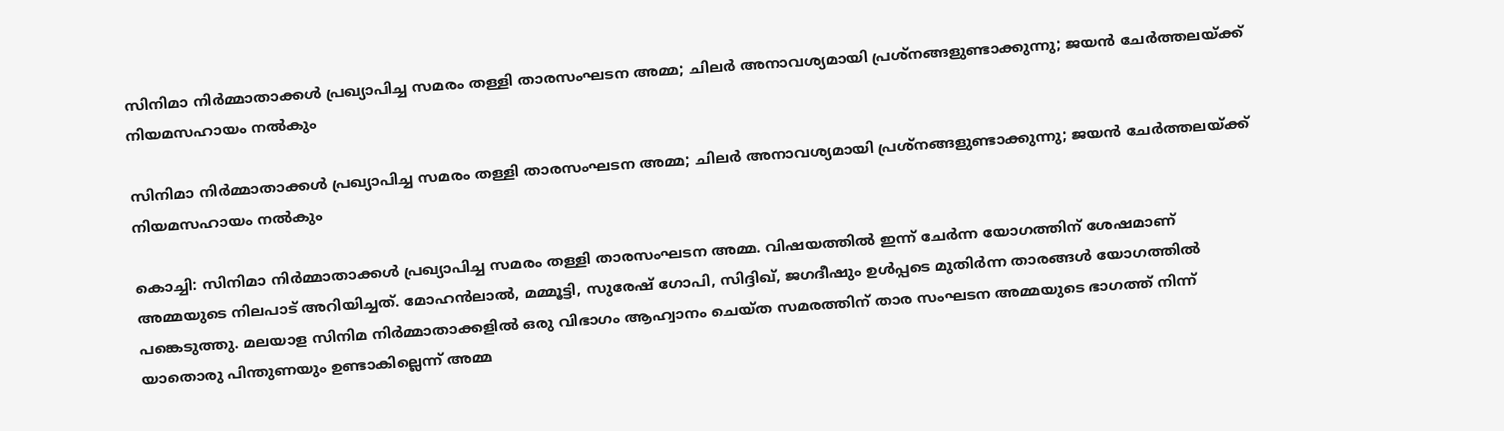സിനിമാ നിര്‍മ്മാതാക്കള്‍ പ്രഖ്യാപിച്ച സമരം തള്ളി താരസംഘടന അമ്മ; ചിലര്‍ അനാവശ്യമായി പ്രശ്‌നങ്ങളുണ്ടാക്കുന്നു; ജയന്‍ ചേര്‍ത്തലയ്ക്ക് നിയമസഹായം നല്‍കും

സിനിമാ നിര്‍മ്മാതാക്കള്‍ പ്രഖ്യാപിച്ച സമരം തള്ളി താരസംഘടന അമ്മ; ചിലര്‍ അനാവശ്യമായി പ്രശ്‌നങ്ങളുണ്ടാക്കുന്നു; ജയന്‍ ചേര്‍ത്തലയ്ക്ക് നിയമസഹായം നല്‍കും

കൊച്ചി: സിനിമാ നിര്‍മ്മാതാക്കള്‍ പ്രഖ്യാപിച്ച സമരം തള്ളി താരസംഘടന അമ്മ. വിഷയത്തില്‍ ഇന്ന് ചേര്‍ന്ന യോഗത്തിന് ശേഷമാണ് അമ്മയുടെ നിലപാട് അറിയിച്ചത്. മോഹന്‍ലാല്‍, മമ്മൂട്ടി, സുരേഷ് ഗോപി, സിദ്ദിഖ്, ജഗദീഷും ഉള്‍പ്പടെ മുതിര്‍ന്ന താരങ്ങള്‍ യോഗത്തില്‍ പങ്കെടുത്തു. മലയാള സിനിമ നിര്‍മ്മാതാക്കളില്‍ ഒരു വിഭാഗം ആഹ്വാനം ചെയ്ത സമരത്തിന് താര സംഘടന അമ്മയുടെ ഭാഗത്ത് നിന്ന് യാതൊരു പിന്തുണയും ഉണ്ടാകില്ലെന്ന് അമ്മ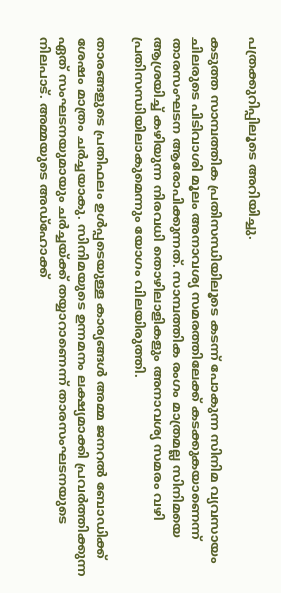പത്രക്കുറിപ്പിലൂടെ അറിയിച്ചു.

കടുത്ത സാമ്പത്തിക പ്രതിസന്ധിയിലൂടെ കടന്ന് പോകുന്ന സിനിമ വ്യവസായം ചിലരുടെ പിടിവാശി മൂലം അനാവശ്യ സമരത്തിലേക്ക് കടക്കുകയാണെന്ന് താരസംഘടന ആരോപിക്കുന്നത്. സാമ്പത്തിക രംഗം മാത്രമല്ല സിനിമയെ ആശ്രയിച്ച് കഴിയുന്ന നിരവധി തൊഴിലാളികളും അനാവശ്യ സമരം വഴി പ്രതിസന്ധിയിലാകുമെന്നും യോഗം വിലയിരുത്തി.

താരങ്ങളുടെ പ്രതിഫലം ഉള്‍പ്പടെയുള്ള കാര്യങ്ങള്‍ അമ്മ ജനറല്‍ ബോഡിക്ക് ശേഷം മാത്രം ചര്‍ച്ചയാകു. സിനിമയുടെ ഉന്നമനം ലക്ഷ്യമാക്കി പ്രവര്‍ത്തിക്കുന്ന ഏത് സംഘടനയുമായും ചര്‍ച്ചയ്ക്ക് തയ്യാറാണെന്ന് താരസംഘടനയുടെ നിലപാട്. അമ്മയുടെ അഡ്‌ഹോക്ക്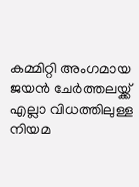കമ്മിറ്റി അംഗമായ ജയന്‍ ചേര്‍ത്തലയ്ക്ക് എല്ലാ വിധത്തിലുള്ള നിയമ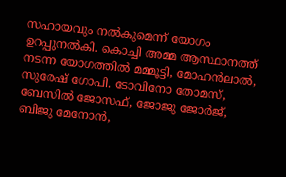സഹായവും നല്‍കുമെന്ന് യോഗം ഉറപ്പുനല്‍കി. കൊച്ചി അമ്മ ആസ്ഥാനത്ത് നടന്ന യോഗത്തില്‍ മമ്മൂട്ടി, മോഹന്‍ലാല്‍, സുരേഷ് ഗോപി. ടോവിനോ തോമസ്, ബേസില്‍ ജോസഫ്, ജോജു ജോര്‍ജ്, ബിജു മേനോന്‍,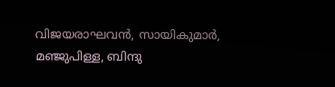വിജയരാഘവന്‍, സായികുമാര്‍, മഞ്ജുപിള്ള, ബിന്ദു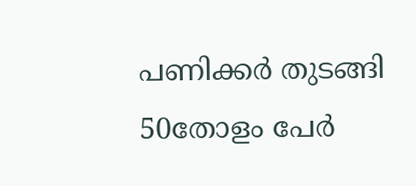പണിക്കര്‍ തുടങ്ങി 50തോളം പേര്‍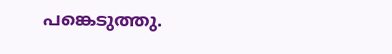പങ്കെടുത്തു.